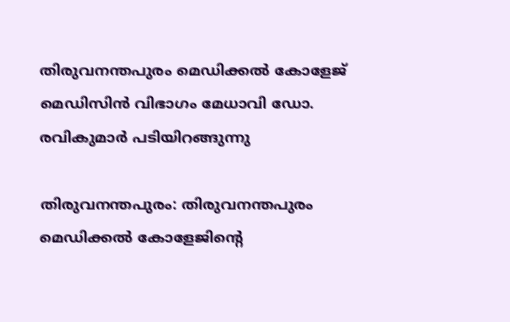തിരുവനന്തപുരം മെഡിക്കല്‍ കോളേജ്‌ മെഡിസിന്‍ വിഭാഗം മേധാവി ഡോ. രവികുമാര്‍ പടിയിറങ്ങുന്നു

തിരുവനന്തപുരം: തിരുവനന്തപുരം മെഡിക്കല്‍ കോളേജിന്റെ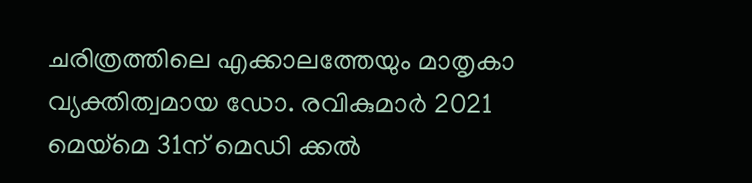ചരിത്രത്തിലെ എക്കാലത്തേയും മാതൃകാ വ്യക്തിത്വമായ ഡോ. രവികുമാര്‍ 2021 മെയ്മെ 31ന് മെഡി ക്കല്‍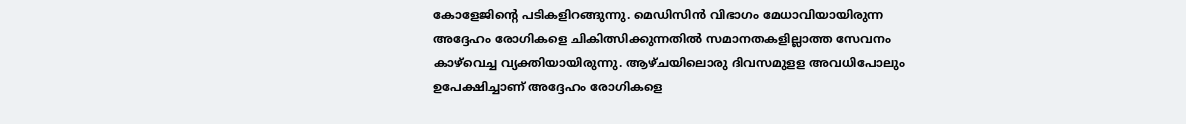കോളേജിന്റെ പടികളിറങ്ങുന്നു. മെഡിസിന്‍ വിഭാഗം മേധാവിയായിരുന്ന അദ്ദേഹം രോഗികളെ ചികിത്സിക്കുന്നതില്‍ സമാനതകളില്ലാത്ത സേവനം കാഴ്‌വെച്ച വ്യക്തിയായിരുന്നു. ആഴ്‌ചയിലൊരു ദിവസമുളള അവധിപോലും ഉപേക്ഷിച്ചാണ്‌ അദ്ദേഹം രോഗികളെ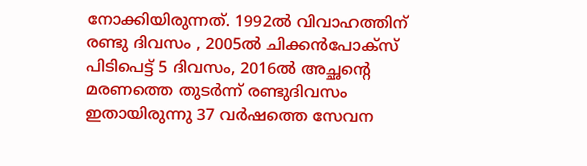നോക്കിയിരുന്നത്‌. 1992ല്‍ വിവാഹത്തിന്‌ രണ്ടു ദിവസം , 2005ല്‍ ചിക്കന്‍പോക്‌സ്‌ പിടിപെട്ട്‌ 5 ദിവസം, 2016ല്‍ അച്ഛന്റെ മരണത്തെ തുടര്‍ന്ന്‌ രണ്ടുദിവസം ഇതായിരുന്നു 37 വര്‍ഷത്തെ സേവന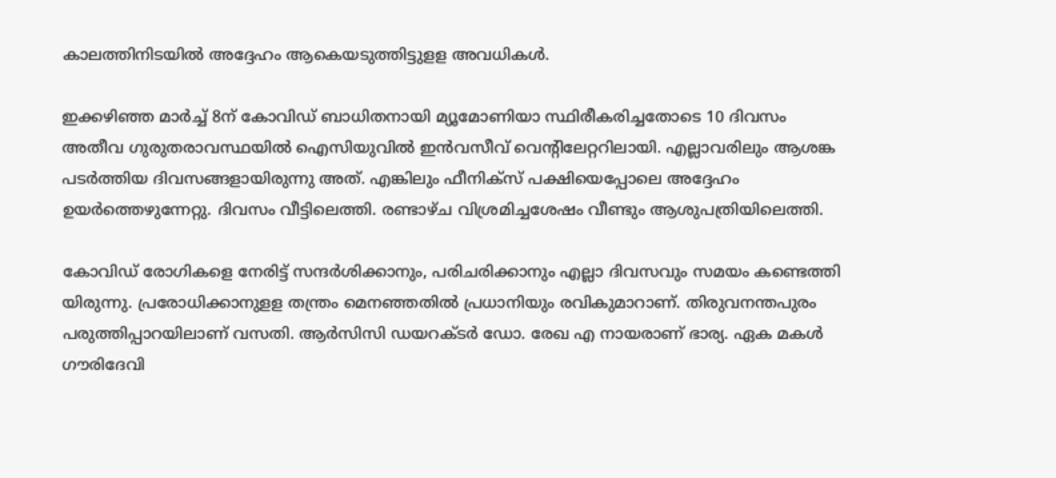കാലത്തിനിടയില്‍ അദ്ദേഹം ആകെയടുത്തിട്ടുളള അവധികള്‍.

ഇക്കഴിഞ്ഞ മാര്‍ച്ച്‌ 8ന്‌ കോവിഡ്‌ ബാധിതനായി മ്യൂമോണിയാ സ്ഥിരീകരിച്ചതോടെ 10 ദിവസം അതീവ ഗുരുതരാവസ്ഥയില്‍ ഐസിയുവില്‍ ഇന്‍വസീവ്‌ വെന്റിലേറ്ററിലായി. എല്ലാവരിലും ആശങ്ക പടര്‍ത്തിയ ദിവസങ്ങളായിരുന്നു അത്. എങ്കിലും ഫീനിക്‌സ്‌ പക്ഷിയെപ്പോലെ അദ്ദേഹം ഉയര്‍ത്തെഴുന്നേറ്റു. ദിവസം വീട്ടിലെത്തി. രണ്ടാഴ്‌ച വിശ്രമിച്ചശേഷം വീണ്ടും ആശുപത്രിയിലെത്തി.

കോവിഡ്‌ രോഗികളെ നേരിട്ട് സന്ദര്‍ശിക്കാനും, പരിചരിക്കാനും എല്ലാ ദിവസവും സമയം കണ്ടെത്തി യിരുന്നു. പ്രരോധിക്കാനുളള തന്ത്രം മെനഞ്ഞതില്‍ പ്രധാനിയും രവികുമാറാണ്‌. തിരുവനന്തപുരം പരുത്തിപ്പാറയിലാണ്‌ വസതി. ആര്‍സിസി ഡയറക്ടര്‍ ഡോ. രേഖ എ നായരാണ്‌ ഭാര്യ. ഏക മകള്‍ ഗൗരിദേവി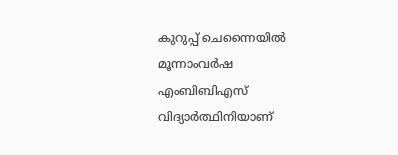കുറുപ്പ്‌ ചെന്നൈയില്‍ മൂന്നാംവര്‍ഷ എംബിബിഎസ്‌ വിദ്യാര്‍ത്ഥിനിയാണ്‌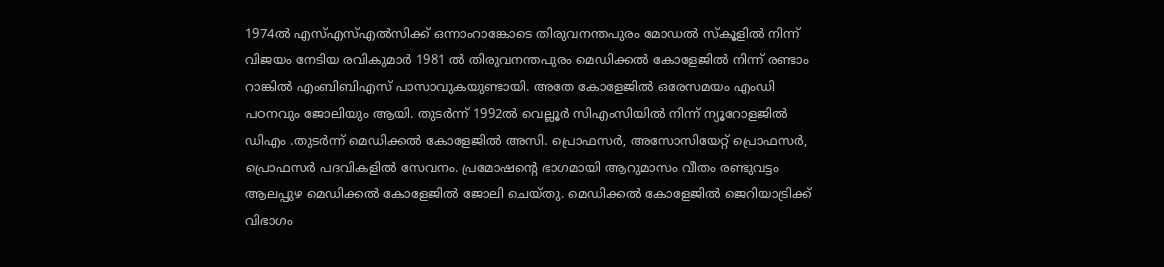1974ല്‍ എസ്‌എസ്‌എല്‍സിക്ക്‌ ഒന്നാംറാങ്കോടെ തിരുവനന്തപുരം മോഡല്‍ സ്‌കൂളില്‍ നിന്ന്‌ വിജയം നേടിയ രവികുമാര്‍ 1981 ല്‍ തിരുവനന്തപുരം മെഡിക്കല്‍ കോളേജില്‍ നിന്ന്‌ രണ്ടാം റാങ്കില്‍ എംബിബിഎസ്‌ പാസാവുകയുണ്ടായി. അതേ കോളേജില്‍ ഒരേസമയം എംഡി പഠനവും ജോലിയും ആയി. തുടര്‍ന്ന്‌ 1992ല്‍ വെല്ലൂര്‍ സിഎംസിയില്‍ നിന്ന്‌ ന്യൂറോളജില്‍ ഡിഎം .തുടര്‍ന്ന്‌ മെഡിക്കല്‍ കോളേജില്‍ അസി. പ്രൊഫസര്‍, അസോസിയേറ്റ്‌ പ്രൊഫസര്‍, പ്രൊഫസര്‍ പദവികളില്‍ സേവനം. പ്രമോഷന്റെ ഭാഗമായി ആറുമാസം വീതം രണ്ടുവട്ടം ആലപ്പുഴ മെഡിക്കല്‍ കോളേജില്‍ ജോലി ചെയ്‌തു. മെഡിക്കല്‍ കോളേജില്‍ ജെറിയാട്രിക്ക്‌ വിഭാഗം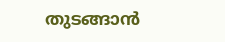തുടങ്ങാന്‍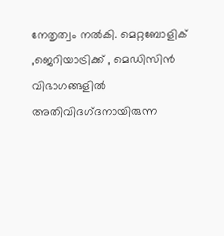നേതൃത്വം നല്‍കി. മെറ്റബോളിക്‌ ,ജെറിയാട്രിക്ക്‌ , മെഡിസിന്‍ വിഭാഗങ്ങളില്‍ അതിവിദഗ്‌ദനായിരുന്ന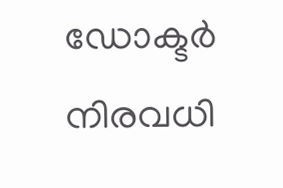ഡോക്ടര്‍ നിരവധി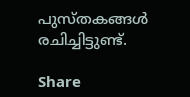പുസ്‌തകങ്ങള്‍ രചിച്ചിട്ടുണ്ട്‌.

Share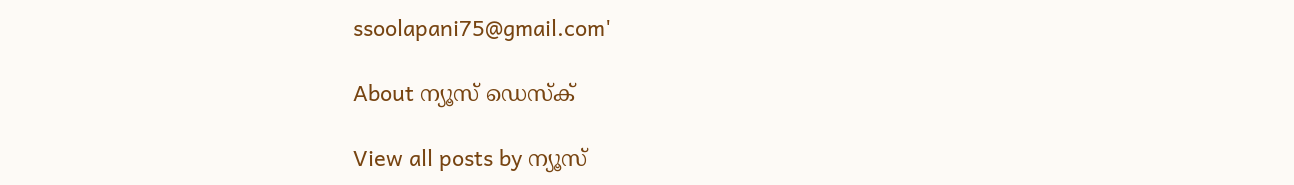ssoolapani75@gmail.com'

About ന്യൂസ് ഡെസ്ക്

View all posts by ന്യൂസ്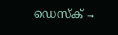ഡെസ്ക് →